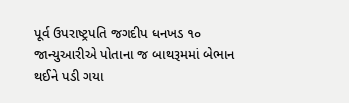પૂર્વ ઉપરાષ્ટ્રપતિ જગદીપ ધનખડ ૧૦ જાન્યુઆરીએ પોતાના જ બાથરૂમમાં બેભાન થઈને પડી ગયા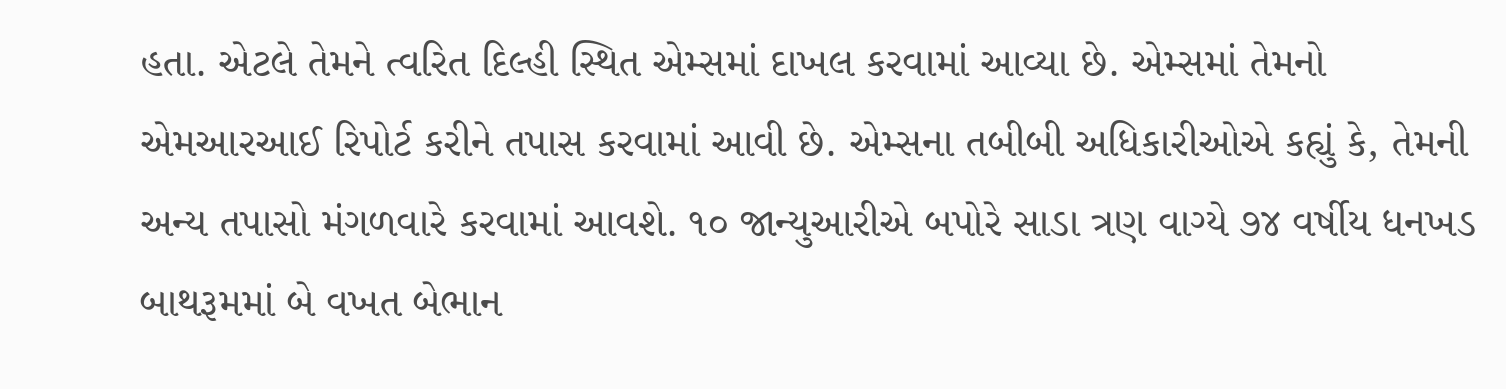હતા. એટલે તેમને ત્વરિત દિલ્હી સ્થિત એમ્સમાં દાખલ કરવામાં આવ્યા છે. એમ્સમાં તેમનો એમઆરઆઈ રિપોર્ટ કરીને તપાસ કરવામાં આવી છે. એમ્સના તબીબી અધિકારીઓએ કહ્યું કે, તેમની અન્ય તપાસો મંગળવારે કરવામાં આવશે. ૧૦ જાન્યુઆરીએ બપોરે સાડા ત્રણ વાગ્યે ૭૪ વર્ષીય ધનખડ બાથરૂમમાં બે વખત બેભાન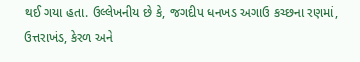થઈ ગયા હતા. ઉલ્લેખનીય છે કે, જગદીપ ધનખડ અગાઉ કચ્છના રણમાં, ઉત્તરાખંડ, કેરળ અને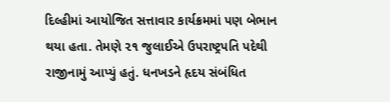દિલ્હીમાં આયોજિત સત્તાવાર કાર્યક્રમમાં પણ બેભાન થયા હતા. તેમણે ૨૧ જુલાઈએ ઉપરાષ્ટ્રપતિ પદેથી રાજીનામું આપ્યું હતું. ધનખડને હૃદય સંબંધિત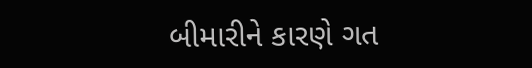બીમારીને કારણે ગત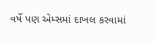વર્ષે પણ એમ્સમાં દાખલ કરવામાં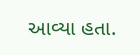આવ્યા હતા.